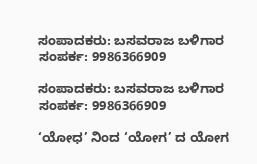ಸಂಪಾದಕರು: ಬಸವರಾಜ ಬಳಿಗಾರ
ಸಂಪರ್ಕ: 9986366909

ಸಂಪಾದಕರು: ಬಸವರಾಜ ಬಳಿಗಾರ
ಸಂಪರ್ಕ: 9986366909

‘ಯೋಧ’ ನಿಂದ ‘ಯೋಗ’ ದ ಯೋಗ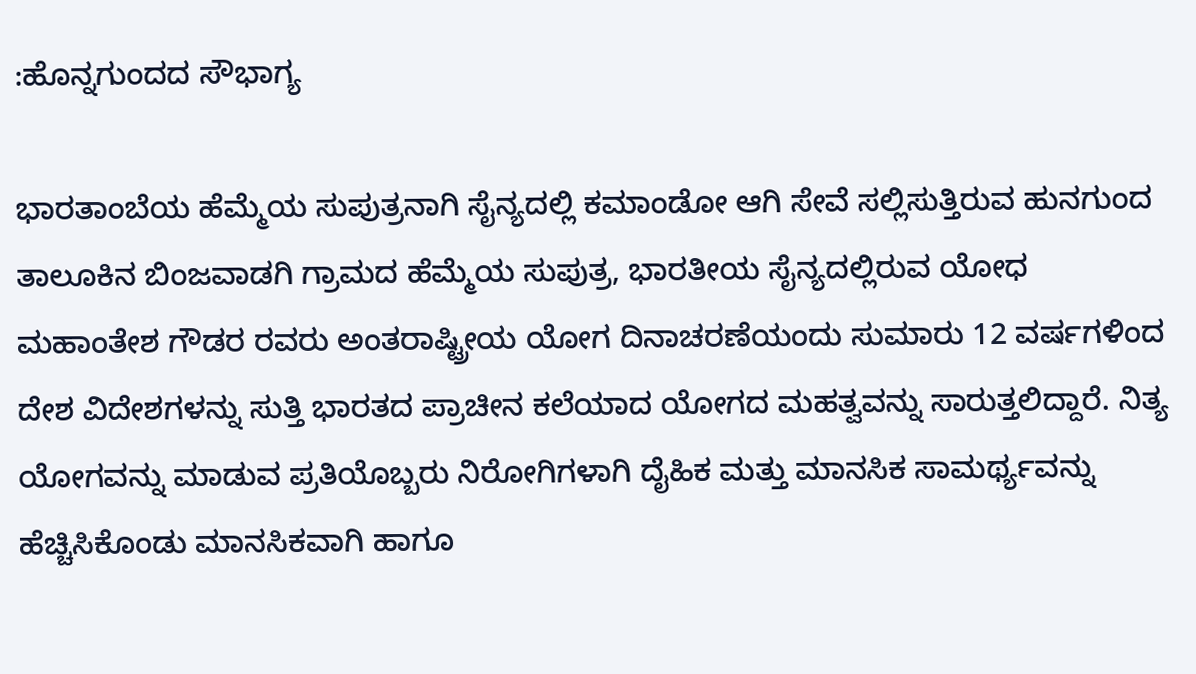:ಹೊನ್ನಗುಂದದ ಸೌಭಾಗ್ಯ

ಭಾರತಾಂಬೆಯ ಹೆಮ್ಮೆಯ ಸುಪುತ್ರನಾಗಿ ಸೈನ್ಯದಲ್ಲಿ ಕಮಾಂಡೋ ಆಗಿ ಸೇವೆ ಸಲ್ಲಿಸುತ್ತಿರುವ ಹುನಗುಂದ ತಾಲೂಕಿನ ಬಿಂಜವಾಡಗಿ ಗ್ರಾಮದ ಹೆಮ್ಮೆಯ ಸುಪುತ್ರ, ಭಾರತೀಯ ಸೈನ್ಯದಲ್ಲಿರುವ ಯೋಧ ಮಹಾಂತೇಶ ಗೌಡರ ರವರು ಅಂತರಾಷ್ಟ್ರೀಯ ಯೋಗ ದಿನಾಚರಣೆಯಂದು ಸುಮಾರು 12 ವರ್ಷಗಳಿಂದ ದೇಶ ವಿದೇಶಗಳನ್ನು ಸುತ್ತಿ ಭಾರತದ ಪ್ರಾಚೀನ ಕಲೆಯಾದ ಯೋಗದ ಮಹತ್ವವನ್ನು ಸಾರುತ್ತಲಿದ್ದಾರೆ. ನಿತ್ಯ ಯೋಗವನ್ನು ಮಾಡುವ ಪ್ರತಿಯೊಬ್ಬರು ನಿರೋಗಿಗಳಾಗಿ ದೈಹಿಕ ಮತ್ತು ಮಾನಸಿಕ ಸಾಮರ್ಥ್ಯವನ್ನು ಹೆಚ್ಚಿಸಿಕೊಂಡು ಮಾನಸಿಕವಾಗಿ ಹಾಗೂ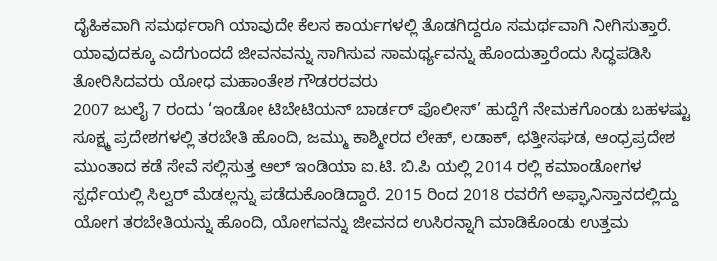ದೈಹಿಕವಾಗಿ ಸಮರ್ಥರಾಗಿ ಯಾವುದೇ ಕೆಲಸ ಕಾರ್ಯಗಳಲ್ಲಿ ತೊಡಗಿದ್ದರೂ ಸಮರ್ಥವಾಗಿ ನೀಗಿಸುತ್ತಾರೆ. ಯಾವುದಕ್ಕೂ ಎದೆಗುಂದದೆ ಜೀವನವನ್ನು ಸಾಗಿಸುವ ಸಾಮರ್ಥ್ಯವನ್ನು ಹೊಂದುತ್ತಾರೆಂದು ಸಿದ್ಧಪಡಿಸಿ ತೋರಿಸಿದವರು ಯೋಧ ಮಹಾಂತೇಶ ಗೌಡರರವರು
2007 ಜುಲೈ 7 ರಂದು ‘ಇಂಡೋ ಟಿಬೇಟಿಯನ್ ಬಾರ್ಡರ್ ಪೊಲೀಸ್’ ಹುದ್ದೆಗೆ ನೇಮಕಗೊಂಡು ಬಹಳಷ್ಟು ಸೂಕ್ಷ್ಮ ಪ್ರದೇಶಗಳಲ್ಲಿ ತರಬೇತಿ ಹೊಂದಿ, ಜಮ್ಮು ಕಾಶ್ಮೀರದ ಲೇಹ್, ಲಡಾಕ್, ಛತ್ತೀಸಘಡ, ಆಂಧ್ರಪ್ರದೇಶ ಮುಂತಾದ ಕಡೆ ಸೇವೆ ಸಲ್ಲಿಸುತ್ತ ಆಲ್ ಇಂಡಿಯಾ ಐ.ಟಿ. ಬಿ.ಪಿ ಯಲ್ಲಿ 2014 ರಲ್ಲಿ ಕಮಾಂಡೋಗಳ ಸ್ಪರ್ಧೆಯಲ್ಲಿ ಸಿಲ್ವರ್ ಮೆಡಲ್ಲನ್ನು ಪಡೆದುಕೊಂಡಿದ್ದಾರೆ. 2015 ರಿಂದ 2018 ರವರೆಗೆ ಅಫ್ಘಾನಿಸ್ತಾನದಲ್ಲಿದ್ದು ಯೋಗ ತರಬೇತಿಯನ್ನು ಹೊಂದಿ, ಯೋಗವನ್ನು ಜೀವನದ ಉಸಿರನ್ನಾಗಿ ಮಾಡಿಕೊಂಡು ಉತ್ತಮ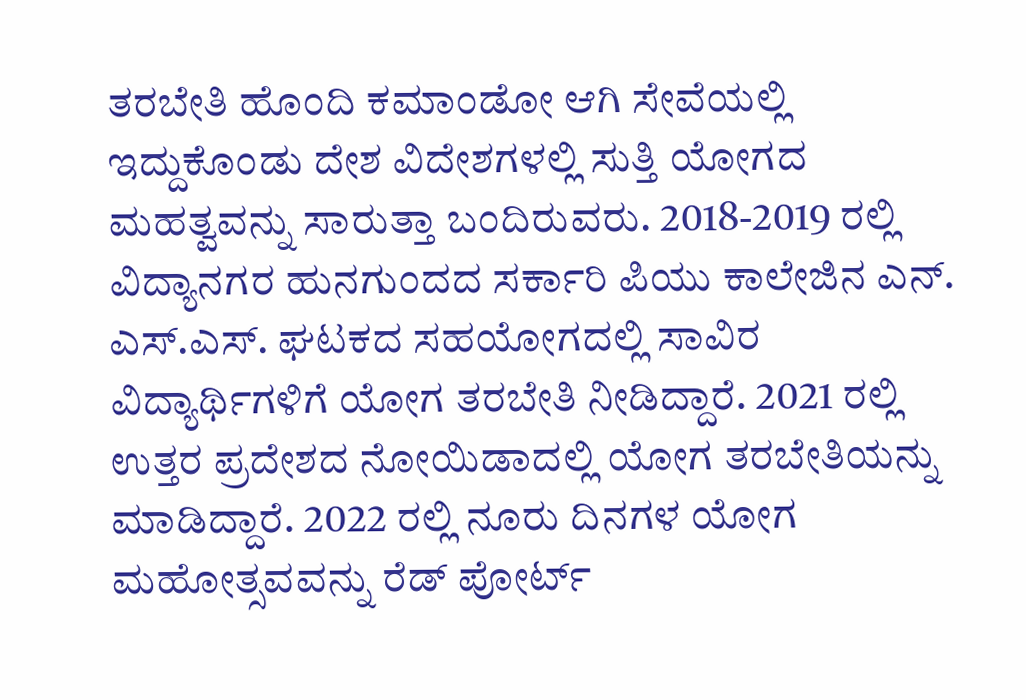ತರಬೇತಿ ಹೊಂದಿ ಕಮಾಂಡೋ ಆಗಿ ಸೇವೆಯಲ್ಲಿ ಇದ್ದುಕೊಂಡು ದೇಶ ವಿದೇಶಗಳಲ್ಲಿ ಸುತ್ತಿ ಯೋಗದ ಮಹತ್ವವನ್ನು ಸಾರುತ್ತಾ ಬಂದಿರುವರು. 2018-2019 ರಲ್ಲಿ ವಿದ್ಯಾನಗರ ಹುನಗುಂದದ ಸರ್ಕಾರಿ ಪಿಯು ಕಾಲೇಜಿನ ಎನ್. ಎಸ್.ಎಸ್. ಘಟಕದ ಸಹಯೋಗದಲ್ಲಿ ಸಾವಿರ ವಿದ್ಯಾರ್ಥಿಗಳಿಗೆ ಯೋಗ ತರಬೇತಿ ನೀಡಿದ್ದಾರೆ. 2021 ರಲ್ಲಿ ಉತ್ತರ ಪ್ರದೇಶದ ನೋಯಿಡಾದಲ್ಲಿ ಯೋಗ ತರಬೇತಿಯನ್ನು ಮಾಡಿದ್ದಾರೆ. 2022 ರಲ್ಲಿ ನೂರು ದಿನಗಳ ಯೋಗ ಮಹೋತ್ಸವವನ್ನು ರೆಡ್ ಪೋರ್ಟ್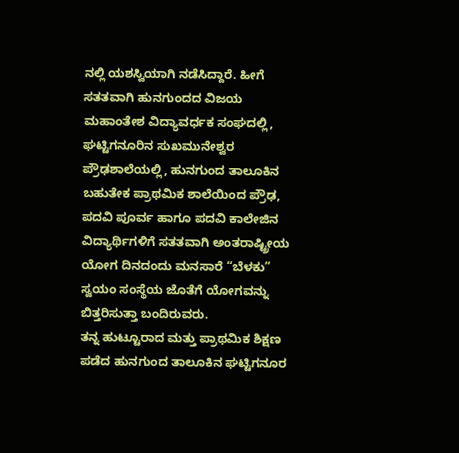ನಲ್ಲಿ ಯಶಸ್ವಿಯಾಗಿ ನಡೆಸಿದ್ದಾರೆ. ಹೀಗೆ ಸತತವಾಗಿ ಹುನಗುಂದದ ವಿಜಯ ಮಹಾಂತೇಶ ವಿದ್ಯಾವರ್ಧಕ ಸಂಘದಲ್ಲಿ, ಘಟ್ಟಿಗನೂರಿನ ಸುಖಮುನೇಶ್ವರ ಪ್ರೌಢಶಾಲೆಯಲ್ಲಿ, ಹುನಗುಂದ ತಾಲೂಕಿನ ಬಹುತೇಕ ಪ್ರಾಥಮಿಕ ಶಾಲೆಯಿಂದ ಪ್ರೌಢ, ಪದವಿ ಪೂರ್ವ ಹಾಗೂ ಪದವಿ ಕಾಲೇಜಿನ ವಿದ್ಯಾರ್ಥಿಗಳಿಗೆ ಸತತವಾಗಿ ಅಂತರಾಷ್ಟ್ರೀಯ ಯೋಗ ದಿನದಂದು ಮನಸಾರೆ “ಬೆಳಕು” ಸ್ವಯಂ ಸಂಸ್ಥೆಯ ಜೊತೆಗೆ ಯೋಗವನ್ನು ಬಿತ್ತರಿಸುತ್ತಾ ಬಂದಿರುವರು.
ತನ್ನ ಹುಟ್ಟೂರಾದ ಮತ್ತು ಪ್ರಾಥಮಿಕ ಶಿಕ್ಷಣ ಪಡೆದ ಹುನಗುಂದ ತಾಲೂಕಿನ ಘಟ್ಟಿಗನೂರ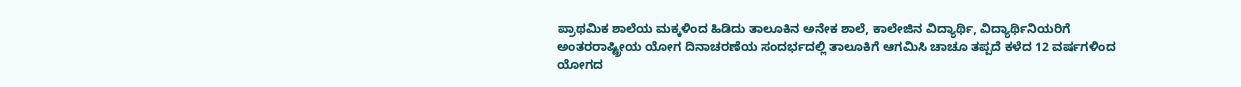ಪ್ರಾಥಮಿಕ ಶಾಲೆಯ ಮಕ್ಕಳಿಂದ ಹಿಡಿದು ತಾಲೂಕಿನ ಅನೇಕ ಶಾಲೆ, ಕಾಲೇಜಿನ ವಿದ್ಯಾರ್ಥಿ, ವಿದ್ಯಾರ್ಥಿನಿಯರಿಗೆ ಅಂತರರಾಷ್ಟ್ರೀಯ ಯೋಗ ದಿನಾಚರಣೆಯ ಸಂದರ್ಭದಲ್ಲಿ ತಾಲೂಕಿಗೆ ಆಗಮಿಸಿ ಚಾಚೂ ತಪ್ಪದೆ ಕಳೆದ 12 ವರ್ಷಗಳಿಂದ ಯೋಗದ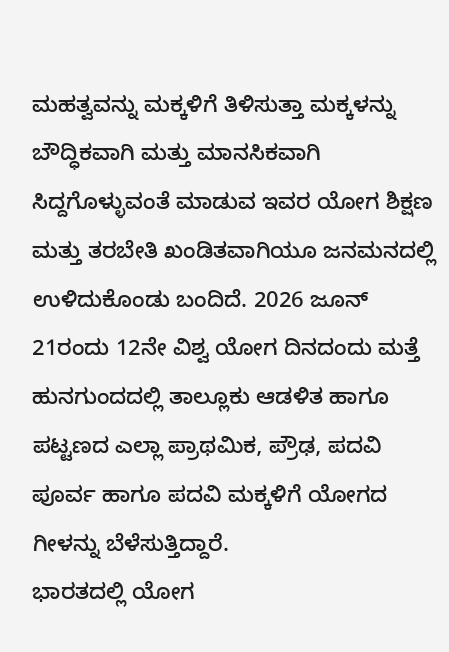ಮಹತ್ವವನ್ನು ಮಕ್ಕಳಿಗೆ ತಿಳಿಸುತ್ತಾ ಮಕ್ಕಳನ್ನು ಬೌದ್ಧಿಕವಾಗಿ ಮತ್ತು ಮಾನಸಿಕವಾಗಿ ಸಿದ್ದಗೊಳ್ಳುವಂತೆ ಮಾಡುವ ಇವರ ಯೋಗ ಶಿಕ್ಷಣ ಮತ್ತು ತರಬೇತಿ ಖಂಡಿತವಾಗಿಯೂ ಜನಮನದಲ್ಲಿ ಉಳಿದುಕೊಂಡು ಬಂದಿದೆ. 2026 ಜೂನ್ 21ರಂದು 12ನೇ ವಿಶ್ವ ಯೋಗ ದಿನದಂದು ಮತ್ತೆ ಹುನಗುಂದದಲ್ಲಿ ತಾಲ್ಲೂಕು ಆಡಳಿತ ಹಾಗೂ ಪಟ್ಟಣದ ಎಲ್ಲಾ ಪ್ರಾಥಮಿಕ, ಪ್ರೌಢ, ಪದವಿ ಪೂರ್ವ ಹಾಗೂ ಪದವಿ ಮಕ್ಕಳಿಗೆ ಯೋಗದ ಗೀಳನ್ನು ಬೆಳೆಸುತ್ತಿದ್ದಾರೆ.
ಭಾರತದಲ್ಲಿ ಯೋಗ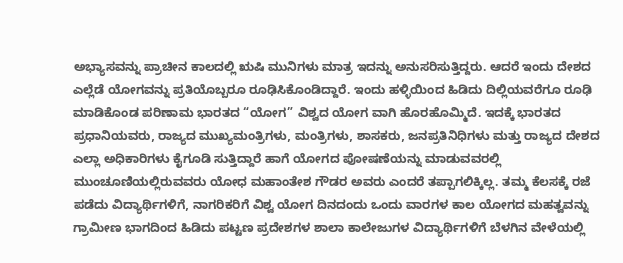ಅಭ್ಯಾಸವನ್ನು ಪ್ರಾಚೀನ ಕಾಲದಲ್ಲಿ ಋಷಿ ಮುನಿಗಳು ಮಾತ್ರ ಇದನ್ನು ಅನುಸರಿಸುತ್ತಿದ್ದರು. ಆದರೆ ಇಂದು ದೇಶದ ಎಲ್ಲೆಡೆ ಯೋಗವನ್ನು ಪ್ರತಿಯೊಬ್ಬರೂ ರೂಢಿಸಿಕೊಂಡಿದ್ದಾರೆ. ಇಂದು ಹಳ್ಳಿಯಿಂದ ಹಿಡಿದು ದಿಲ್ಲಿಯವರೆಗೂ ರೂಢಿ ಮಾಡಿಕೊಂಡ ಪರಿಣಾಮ ಭಾರತದ “ಯೋಗ” ವಿಶ್ವದ ಯೋಗ ವಾಗಿ ಹೊರಹೊಮ್ಮಿದೆ. ಇದಕ್ಕೆ ಭಾರತದ ಪ್ರಧಾನಿಯವರು, ರಾಜ್ಯದ ಮುಖ್ಯಮಂತ್ರಿಗಳು, ಮಂತ್ರಿಗಳು, ಶಾಸಕರು, ಜನಪ್ರತಿನಿಧಿಗಳು ಮತ್ತು ರಾಜ್ಯದ ದೇಶದ ಎಲ್ಲಾ ಅಧಿಕಾರಿಗಳು ಕೈಗೂಡಿ ಸುತ್ತಿದ್ದಾರೆ ಹಾಗೆ ಯೋಗದ ಪೋಷಣೆಯನ್ನು ಮಾಡುವವರಲ್ಲಿ ಮುಂಚೂಣಿಯಲ್ಲಿರುವವರು ಯೋಧ ಮಹಾಂತೇಶ ಗೌಡರ ಅವರು ಎಂದರೆ ತಪ್ಪಾಗಲಿಕ್ಕಿಲ್ಲ. ತಮ್ಮ ಕೆಲಸಕ್ಕೆ ರಜೆ ಪಡೆದು ವಿದ್ಯಾರ್ಥಿಗಳಿಗೆ, ನಾಗರಿಕರಿಗೆ ವಿಶ್ವ ಯೋಗ ದಿನದಂದು ಒಂದು ವಾರಗಳ ಕಾಲ ಯೋಗದ ಮಹತ್ವವನ್ನು ಗ್ರಾಮೀಣ ಭಾಗದಿಂದ ಹಿಡಿದು ಪಟ್ಟಣ ಪ್ರದೇಶಗಳ ಶಾಲಾ ಕಾಲೇಜುಗಳ ವಿದ್ಯಾರ್ಥಿಗಳಿಗೆ ಬೆಳಗಿನ ವೇಳೆಯಲ್ಲಿ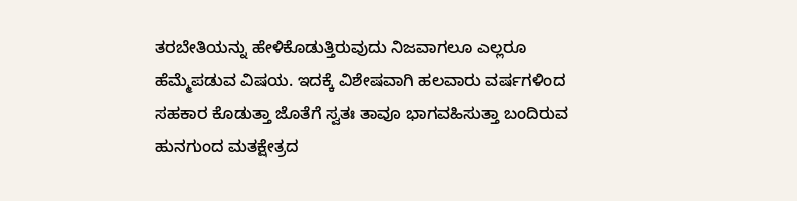ತರಬೇತಿಯನ್ನು ಹೇಳಿಕೊಡುತ್ತಿರುವುದು ನಿಜವಾಗಲೂ ಎಲ್ಲರೂ ಹೆಮ್ಮೆಪಡುವ ವಿಷಯ. ಇದಕ್ಕೆ ವಿಶೇಷವಾಗಿ ಹಲವಾರು ವರ್ಷಗಳಿಂದ ಸಹಕಾರ ಕೊಡುತ್ತಾ ಜೊತೆಗೆ ಸ್ವತಃ ತಾವೂ ಭಾಗವಹಿಸುತ್ತಾ ಬಂದಿರುವ ಹುನಗುಂದ ಮತಕ್ಷೇತ್ರದ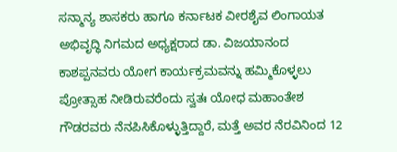ಸನ್ಮಾನ್ಯ ಶಾಸಕರು ಹಾಗೂ ಕರ್ನಾಟಕ ವೀರಶೈವ ಲಿಂಗಾಯತ ಅಭಿವೃದ್ಧಿ ನಿಗಮದ ಅಧ್ಯಕ್ಷರಾದ ಡಾ. ವಿಜಯಾನಂದ ಕಾಶಪ್ಪನವರು ಯೋಗ ಕಾರ್ಯಕ್ರಮವನ್ನು ಹಮ್ಮಿಕೊಳ್ಳಲು ಪ್ರೋತ್ಸಾಹ ನೀಡಿರುವರೆಂದು ಸ್ವತಃ ಯೋಧ ಮಹಾಂತೇಶ ಗೌಡರವರು ನೆನಪಿಸಿಕೊಳ್ಳುತ್ತಿದ್ದಾರೆ, ಮತ್ತೆ ಅವರ ನೆರವಿನಿಂದ 12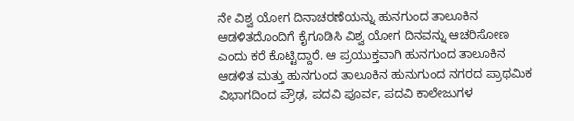ನೇ ವಿಶ್ವ ಯೋಗ ದಿನಾಚರಣೆಯನ್ನು ಹುನಗುಂದ ತಾಲೂಕಿನ ಆಡಳಿತದೊಂದಿಗೆ ಕೈಗೂಡಿಸಿ ವಿಶ್ವ ಯೋಗ ದಿನವನ್ನು ಆಚರಿಸೋಣ ಎಂದು ಕರೆ ಕೊಟ್ಟಿದ್ದಾರೆ. ಆ ಪ್ರಯುಕ್ತವಾಗಿ ಹುನಗುಂದ ತಾಲೂಕಿನ ಆಡಳಿತ ಮತ್ತು ಹುನಗುಂದ ತಾಲೂಕಿನ ಹುನುಗುಂದ ನಗರದ ಪ್ರಾಥಮಿಕ ವಿಭಾಗದಿಂದ ಪ್ರೌಢ, ಪದವಿ ಪೂರ್ವ, ಪದವಿ ಕಾಲೇಜುಗಳ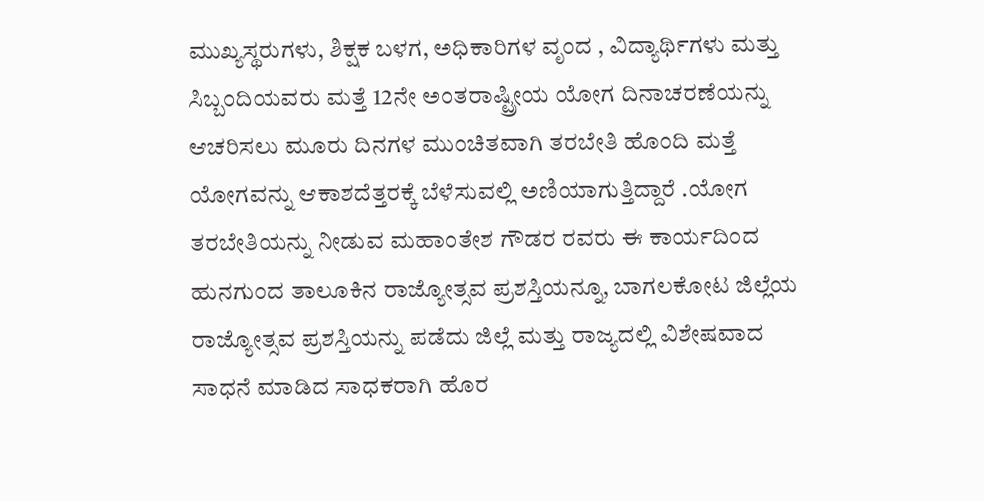ಮುಖ್ಯಸ್ಥರುಗಳು, ಶಿಕ್ಷಕ ಬಳಗ, ಅಧಿಕಾರಿಗಳ ವೃಂದ , ವಿದ್ಯಾರ್ಥಿಗಳು ಮತ್ತು ಸಿಬ್ಬಂದಿಯವರು ಮತ್ತೆ 12ನೇ ಅಂತರಾಷ್ಟ್ರೀಯ ಯೋಗ ದಿನಾಚರಣೆಯನ್ನು ಆಚರಿಸಲು ಮೂರು ದಿನಗಳ ಮುಂಚಿತವಾಗಿ ತರಬೇತಿ ಹೊಂದಿ ಮತ್ತೆ ಯೋಗವನ್ನು ಆಕಾಶದೆತ್ತರಕ್ಕೆ ಬೆಳೆಸುವಲ್ಲಿ ಅಣಿಯಾಗುತ್ತಿದ್ದಾರೆ .ಯೋಗ ತರಬೇತಿಯನ್ನು ನೀಡುವ ಮಹಾಂತೇಶ ಗೌಡರ ರವರು ಈ ಕಾರ್ಯದಿಂದ ಹುನಗುಂದ ತಾಲೂಕಿನ ರಾಜ್ಯೋತ್ಸವ ಪ್ರಶಸ್ತಿಯನ್ನೂ, ಬಾಗಲಕೋಟ ಜಿಲ್ಲೆಯ ರಾಜ್ಯೋತ್ಸವ ಪ್ರಶಸ್ತಿಯನ್ನು ಪಡೆದು ಜಿಲ್ಲೆ ಮತ್ತು ರಾಜ್ಯದಲ್ಲಿ ವಿಶೇಷವಾದ ಸಾಧನೆ ಮಾಡಿದ ಸಾಧಕರಾಗಿ ಹೊರ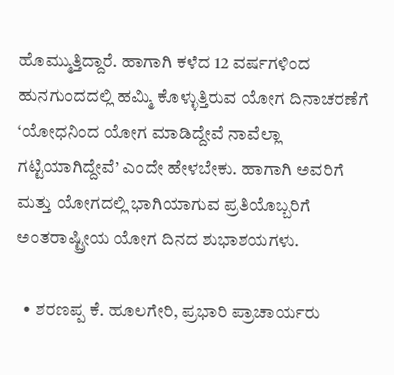ಹೊಮ್ಮುತ್ತಿದ್ದಾರೆ. ಹಾಗಾಗಿ ಕಳೆದ 12 ವರ್ಷಗಳಿಂದ ಹುನಗುಂದದಲ್ಲಿ ಹಮ್ಮಿ ಕೊಳ್ಳುತ್ತಿರುವ ಯೋಗ ದಿನಾಚರಣೆಗೆ ‘ಯೋಧನಿಂದ ಯೋಗ ಮಾಡಿದ್ದೇವೆ ನಾವೆಲ್ಲಾ ಗಟ್ಟಿಯಾಗಿದ್ದೇವೆ’ ಎಂದೇ ಹೇಳಬೇಕು. ಹಾಗಾಗಿ ಅವರಿಗೆ ಮತ್ತು ಯೋಗದಲ್ಲಿ ಭಾಗಿಯಾಗುವ ಪ್ರತಿಯೊಬ್ಬರಿಗೆ ಅಂತರಾಷ್ಟ್ರೀಯ ಯೋಗ ದಿನದ ಶುಭಾಶಯಗಳು.

  • ಶರಣಪ್ಪ ಕೆ. ಹೂಲಗೇರಿ, ಪ್ರಭಾರಿ ಪ್ರಾಚಾರ್ಯರು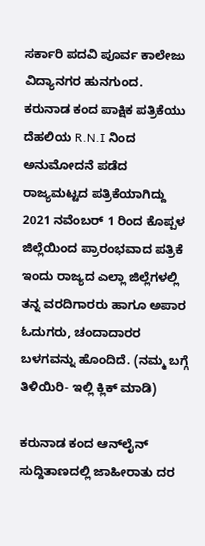ಸರ್ಕಾರಿ ಪದವಿ ಪೂರ್ವ ಕಾಲೇಜು ವಿದ್ಯಾನಗರ ಹುನಗುಂದ.
ಕರುನಾಡ ಕಂದ ಪಾಕ್ಷಿಕ ಪತ್ರಿಕೆಯು ದೆಹಲಿಯ R.N.I ನಿಂದ ಅನುಮೋದನೆ ಪಡೆದ ರಾಜ್ಯಮಟ್ಟದ ಪತ್ರಿಕೆಯಾಗಿದ್ದು 2021 ನವೆಂಬರ್ 1 ರಿಂದ ಕೊಪ್ಪಳ ಜಿಲ್ಲೆಯಿಂದ ಪ್ರಾರಂಭವಾದ ಪತ್ರಿಕೆ ಇಂದು ರಾಜ್ಯದ ಎಲ್ಲಾ ಜಿಲ್ಲೆಗಳಲ್ಲಿ ತನ್ನ ವರದಿಗಾರರು ಹಾಗೂ ಅಪಾರ ಓದುಗರು, ಚಂದಾದಾರರ ಬಳಗವನ್ನು ಹೊಂದಿದೆ. (ನಮ್ಮ ಬಗ್ಗೆ ತಿಳಿಯಿರಿ- ಇಲ್ಲಿ ಕ್ಲಿಕ್‌ ಮಾಡಿ)

ಕರುನಾಡ ಕಂದ ಆನ್‌ಲೈನ್‌ ಸುದ್ದಿತಾಣದಲ್ಲಿ ಜಾಹೀರಾತು ದರ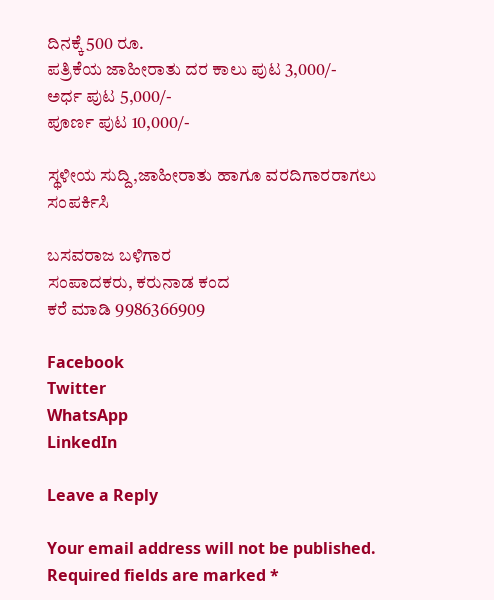ದಿನಕ್ಕೆ 500 ರೂ.
ಪತ್ರಿಕೆಯ ಜಾಹೀರಾತು ದರ ಕಾಲು ಪುಟ 3,000/-
ಅರ್ಧ ಪುಟ 5,000/-
ಪೂರ್ಣ ಪುಟ 10,000/-

ಸ್ಥಳೀಯ ಸುದ್ದಿ,ಜಾಹೀರಾತು ಹಾಗೂ ವರದಿಗಾರರಾಗಲು ಸಂಪರ್ಕಿಸಿ

ಬಸವರಾಜ ಬಳಿಗಾರ
ಸಂಪಾದಕರು, ಕರುನಾಡ ಕಂದ
ಕರೆ ಮಾಡಿ 9986366909

Facebook
Twitter
WhatsApp
LinkedIn

Leave a Reply

Your email address will not be published. Required fields are marked *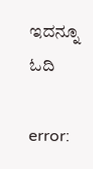ಇದನ್ನೂ ಓದಿ

error: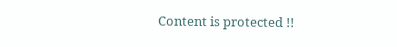Content is protected !!